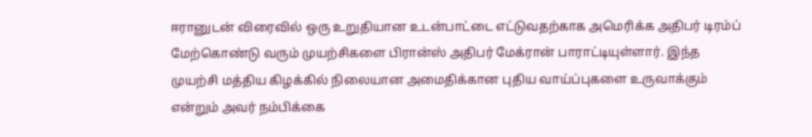ஈரானுடன் விரைவில் ஒரு உறுதியான உடன்பாட்டை எட்டுவதற்காக அமெரிக்க அதிபர் டிரம்ப் மேற்கொண்டு வரும் முயற்சிகளை பிரான்ஸ் அதிபர் மேக்ரான் பாராட்டியுள்ளார். இந்த முயற்சி மத்திய கிழக்கில் நிலையான அமைதிக்கான புதிய வாய்ப்புகளை உருவாக்கும் என்றும் அவர் நம்பிக்கை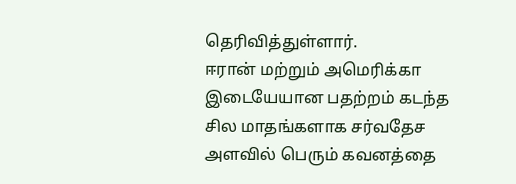தெரிவித்துள்ளார்.
ஈரான் மற்றும் அமெரிக்கா இடையேயான பதற்றம் கடந்த சில மாதங்களாக சர்வதேச அளவில் பெரும் கவனத்தை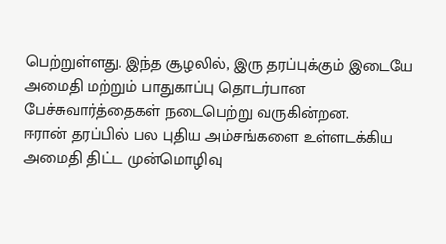பெற்றுள்ளது. இந்த சூழலில், இரு தரப்புக்கும் இடையே அமைதி மற்றும் பாதுகாப்பு தொடர்பான பேச்சுவார்த்தைகள் நடைபெற்று வருகின்றன.
ஈரான் தரப்பில் பல புதிய அம்சங்களை உள்ளடக்கிய அமைதி திட்ட முன்மொழிவு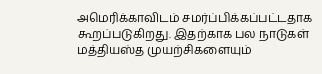அமெரிக்காவிடம் சமர்ப்பிக்கப்பட்டதாக கூறப்படுகிறது. இதற்காக பல நாடுகள் மத்தியஸ்த முயற்சிகளையும்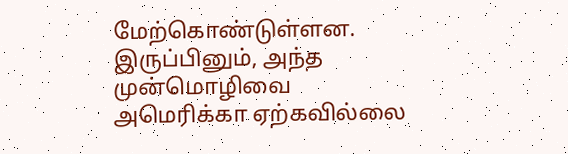மேற்கொண்டுள்ளன. இருப்பினும், அந்த முன்மொழிவை அமெரிக்கா ஏற்கவில்லை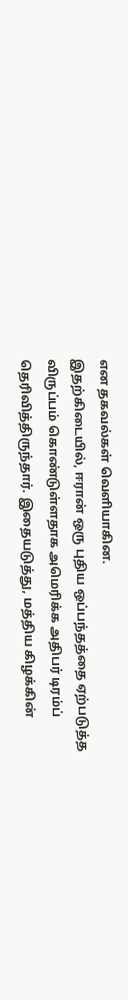என தகவல்கள் வெளியாகின.
இதற்கிடையில், ஈரான் ஒரு புதிய ஒப்பந்தத்தை ஏற்படுத்த விருப்பம் கொண்டுள்ளதாக அமெரிக்க அதிபர் டிரம்ப் தெரிவித்திருந்தார். இதையடுத்து, மத்திய கிழக்கின்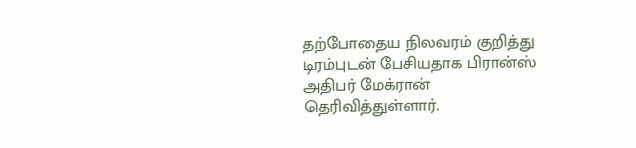தற்போதைய நிலவரம் குறித்து டிரம்புடன் பேசியதாக பிரான்ஸ் அதிபர் மேக்ரான் தெரிவித்துள்ளார்.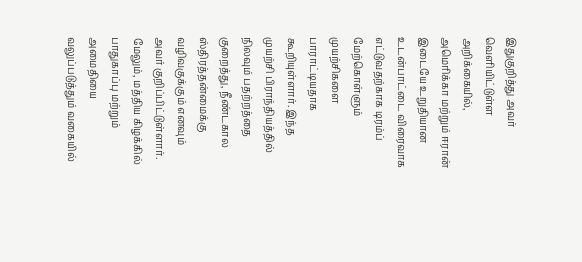இதுகுறித்து அவர் வெளியிட்டுள்ள அறிக்கையில், அமெரிக்கா மற்றும் ஈரான் இடையே உறுதியான உடன்பாட்டை விரைவாக எட்டுவதற்காக டிரம்ப் மேற்கொள்ளும் முயற்சிகளை பாராட்டியதாக கூறியுள்ளார். இந்த முயற்சி பிராந்தியத்தில் நிலவும் பதற்றத்தை குறைத்து, நீண்டகால ஸ்திரத்தன்மைக்கு வழிவகுக்கும் எனவும் அவர் குறிப்பிட்டுள்ளார்.
மேலும், மத்திய கிழக்கில் பாதுகாப்பு மற்றும் அமைதியை வலுப்படுத்தும் வகையில்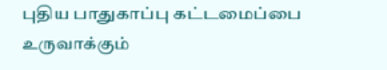புதிய பாதுகாப்பு கட்டமைப்பை உருவாக்கும்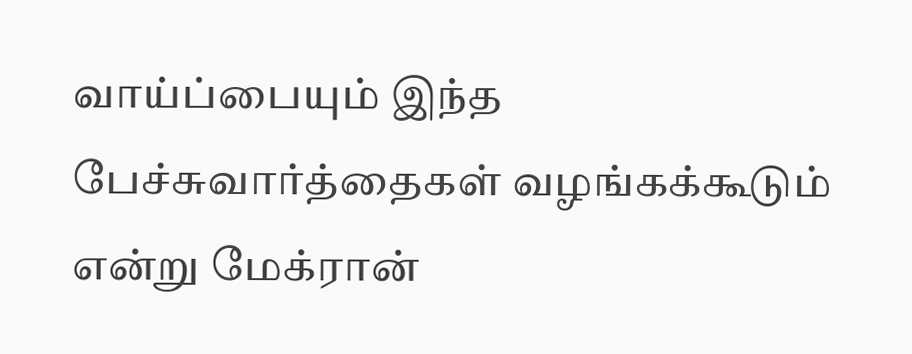வாய்ப்பையும் இந்த பேச்சுவார்த்தைகள் வழங்கக்கூடும் என்று மேக்ரான்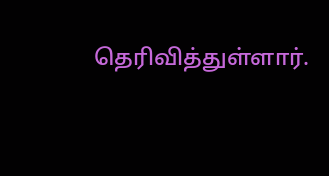தெரிவித்துள்ளார்.